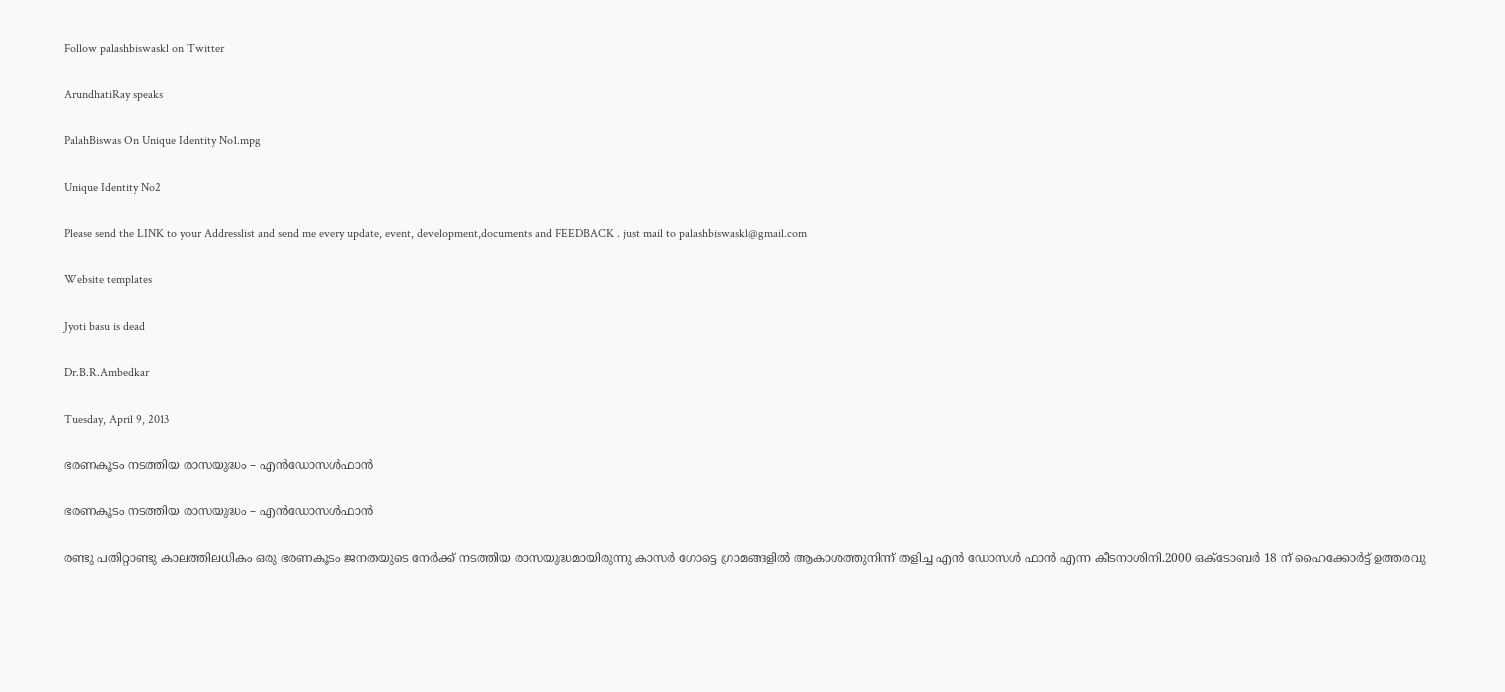Follow palashbiswaskl on Twitter

ArundhatiRay speaks

PalahBiswas On Unique Identity No1.mpg

Unique Identity No2

Please send the LINK to your Addresslist and send me every update, event, development,documents and FEEDBACK . just mail to palashbiswaskl@gmail.com

Website templates

Jyoti basu is dead

Dr.B.R.Ambedkar

Tuesday, April 9, 2013

ഭരണകൂടം നടത്തിയ രാസയുദ്ധം – എന്‍ഡോസള്‍ഫാന്‍

ഭരണകൂടം നടത്തിയ രാസയുദ്ധം – എന്‍ഡോസള്‍ഫാന്‍

രണ്ടു പതിറ്റാണ്ടു കാലത്തിലധികം ഒരു ഭരണകൂടം ജനതയുടെ നേര്‍ക്ക് നടത്തിയ രാസയുദ്ധമായിരുന്നു കാസര്‍ ഗോട്ടെ ഗ്രാമങ്ങളില്‍ ആകാശത്തുനിന്ന് തളിച്ച എന്‍ ഡോസള്‍ ഫാന്‍ എന്ന കീടനാശിനി.2000 ഒക്ടോബര്‍ 18 ന് ഹൈക്കോര്‍ട്ട് ഉത്തരവു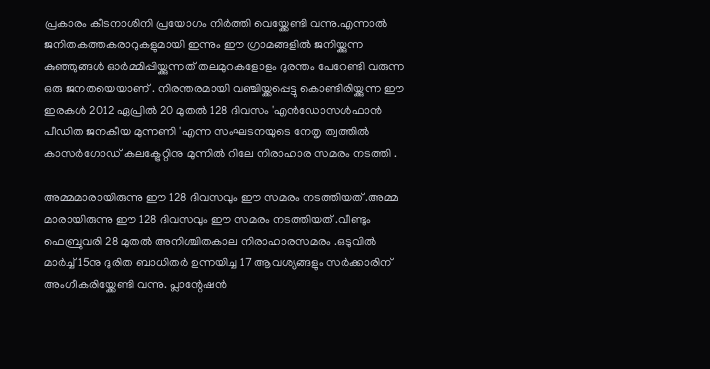പ്രകാരം കീടനാശിനി പ്രയോഗം നിര്‍ത്തി വെയ്ക്കേണ്ടി വന്നു.എന്നാല്‍ ജനിതകത്തകരാറുകളുമായി ഇന്നും ഈ ഗ്രാമങ്ങളില്‍ ജനിയ്ക്കുന്ന കുഞ്ഞുങ്ങള്‍ ഓര്‍മ്മിപ്പിയ്ക്കുന്നത് തലമുറകളോളം ദുരന്തം പേറേണ്ടി വരുന്ന ഒരു ജനതയെയാണ്‌ . നിരന്തരമായി വഞ്ചിയ്ക്കപ്പെട്ടു കൊണ്ടിരിയ്ക്കുന്ന ഈ ഇരകള്‍ 2012 ഏപ്രില്‍ 20 മുതല്‍ 128 ദിവസം 'എന്‍ഡോസള്‍ഫാന്‍ പീഡിത ജനകീയ മുന്നണി 'എന്ന സംഘടനയുടെ നേതൃ ത്വത്തില്‍ കാസര്‍ഗോഡ്‌ കലക്ട്രേറ്റിനു മുന്നില്‍ റിലേ നിരാഹാര സമരം നടത്തി .

അമ്മമാരായിരുന്നു ഈ 128 ദിവസവും ഈ സമരം നടത്തിയത് .അമ്മ മാരായിരുന്നു ഈ 128 ദിവസവും ഈ സമരം നടത്തിയത് .വീണ്ടും ഫെബ്രുവരി 28 മുതല്‍ അനിശ്ചിതകാല നിരാഹാരസമരം .ഒടുവില്‍ മാര്‍ച്ച് 15നു ദുരിത ബാധിതര്‍ ഉന്നയിച്ച 17 ആവശ്യങ്ങളും സര്‍ക്കാരിന് അംഗീകരിയ്ക്കേണ്ടി വന്നു. പ്ലാന്റേഷന്‍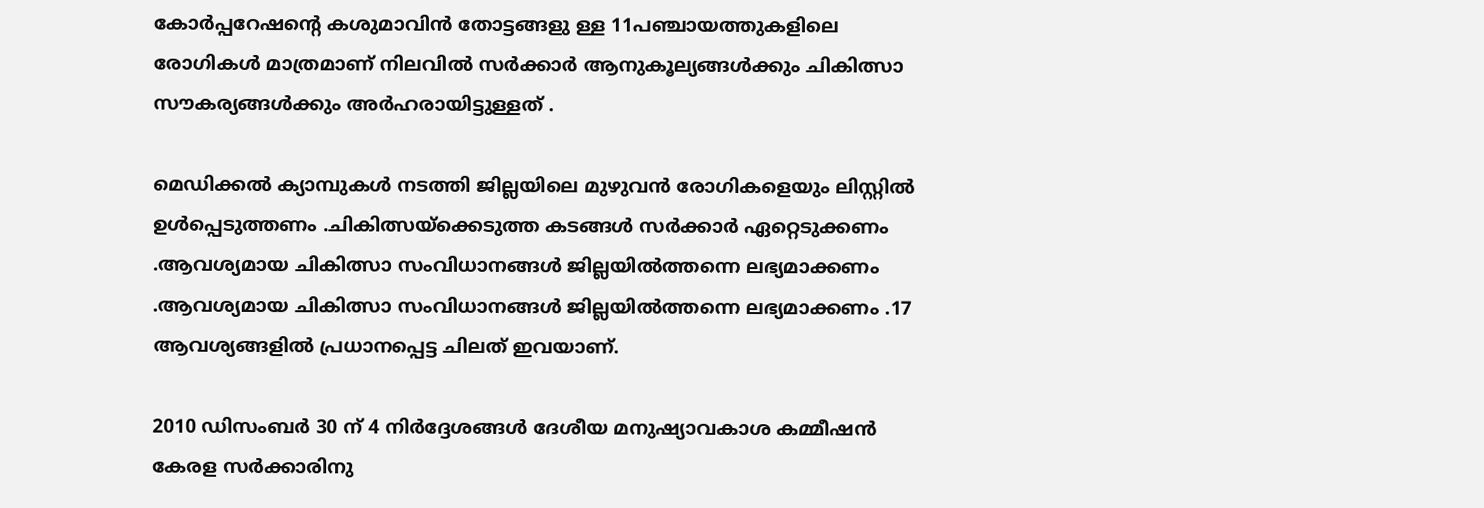കോര്‍പ്പറേഷന്റെ കശുമാവിന്‍ തോട്ടങ്ങളു ള്ള 11പഞ്ചായത്തുകളിലെ രോഗികള്‍ മാത്രമാണ്‌ നിലവില്‍ സര്‍ക്കാര്‍ ആനുകൂല്യങ്ങള്‍ക്കും ചികിത്സാ സൗകര്യങ്ങള്‍ക്കും അര്‍ഹരായിട്ടുള്ളത്‌ .

മെഡിക്കല്‍ ക്യാമ്പുകള്‍ നടത്തി ജില്ലയിലെ മുഴുവന്‍ രോഗികളെയും ലിസ്റ്റില്‍ ഉള്‍പ്പെടുത്തണം .ചികിത്സയ്ക്കെടുത്ത കടങ്ങള്‍ സര്‍ക്കാര്‍ ഏറ്റെടുക്കണം .ആവശ്യമായ ചികിത്സാ സംവിധാനങ്ങള്‍ ജില്ലയില്‍ത്തന്നെ ലഭ്യമാക്കണം .ആവശ്യമായ ചികിത്സാ സംവിധാനങ്ങള്‍ ജില്ലയില്‍ത്തന്നെ ലഭ്യമാക്കണം .17 ആവശ്യങ്ങളില്‍ പ്രധാനപ്പെട്ട ചിലത് ഇവയാണ്.

2010 ഡിസംബര്‍ 30 ന് 4 നിര്‍ദ്ദേശങ്ങള്‍ ദേശീയ മനുഷ്യാവകാശ കമ്മീഷന്‍ കേരള സര്‍ക്കാരിനു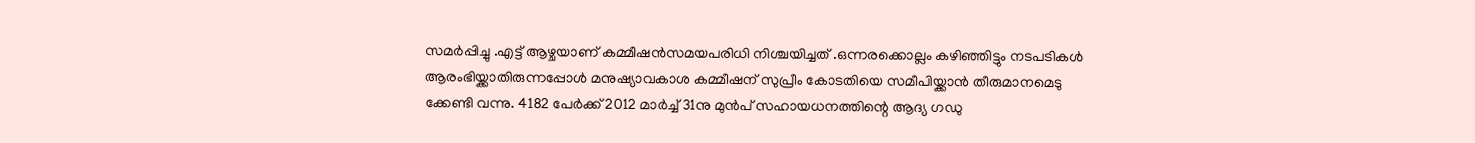സമര്‍പ്പിച്ചു .എട്ട് ആഴ്ചയാണ് കമ്മീഷന്‍സമയപരിധി നിശ്ചയിച്ചത് .ഒന്നരക്കൊല്ലം കഴിഞ്ഞിട്ടും നടപടികള്‍ ആരംഭിയ്ക്കാതിരുന്നപ്പോള്‍ മനുഷ്യാവകാശ കമ്മീഷന് സുപ്രീം കോടതിയെ സമീപിയ്ക്കാന്‍ തീരുമാനമെടു ക്കേണ്ടി വന്നു. 4182 പേര്‍ക്ക് 2012 മാര്‍ച്ച്‌ 31നു മുന്‍പ് സഹായധനത്തിന്റെ ആദ്യ ഗഡു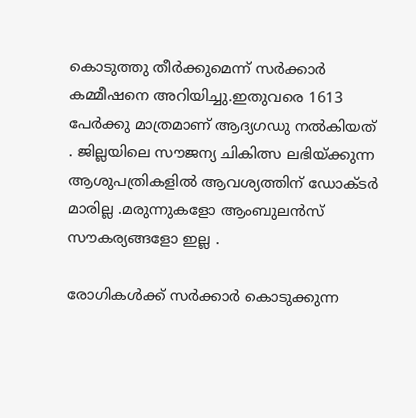കൊടുത്തു തീര്‍ക്കുമെന്ന് സര്‍ക്കാര്‍ കമ്മീഷനെ അറിയിച്ചു.ഇതുവരെ 1613 പേര്‍ക്കു മാത്രമാണ് ആദ്യഗഡു നല്‍കിയത് . ജില്ലയിലെ സൗജന്യ ചികിത്സ ലഭിയ്ക്കുന്ന ആശുപത്രികളില്‍ ആവശ്യത്തിന് ഡോക്ടര്‍ മാരില്ല .മരുന്നുകളോ ആംബുലന്‍സ് സൗകര്യങ്ങളോ ഇല്ല .

രോഗികള്‍ക്ക് സര്‍ക്കാര്‍ കൊടുക്കുന്ന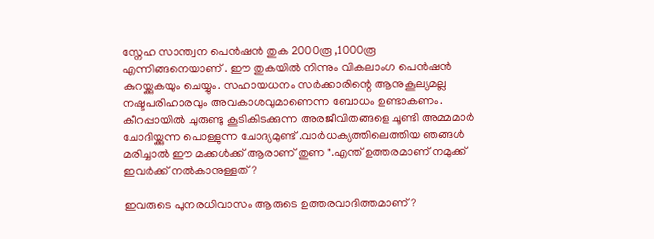സ്നേഹ സാന്ത്വന പെന്‍ഷന്‍ തുക 2000രൂ ,1000രൂ എന്നിങ്ങനെയാണ് . ഈ തുകയില്‍ നിന്നും വികലാംഗ പെന്‍ഷന്‍ കുറയ്ക്കുകയും ചെയ്യും. സഹായധനം സര്‍ക്കാരിന്റെ ആനുകൂല്യമല്ല നഷ്ടപരിഹാരവും അവകാശവുമാണെന്ന ബോധം ഉണ്ടാകണം. കീറപ്പായില്‍ ചുരുണ്ടു കൂടികിടക്കുന്ന അരജീവിതങ്ങളെ ചൂണ്ടി അമ്മമാര്‍ ചോദിയ്ക്കുന്ന പൊള്ളുന്ന ചോദ്യമുണ്ട് .വാര്‍ധക്യത്തിലെത്തിയ ഞങ്ങള്‍ മരിച്ചാല്‍ ഈ മക്കള്‍ക്ക് ആരാണ് തുണ ".എന്ത് ഉത്തരമാണ് നമുക്ക് ഇവര്‍ക്ക് നല്‍കാനുള്ളത് ?

ഇവരുടെ പുനരധിവാസം ആരുടെ ഉത്തരവാദിത്തമാണ്?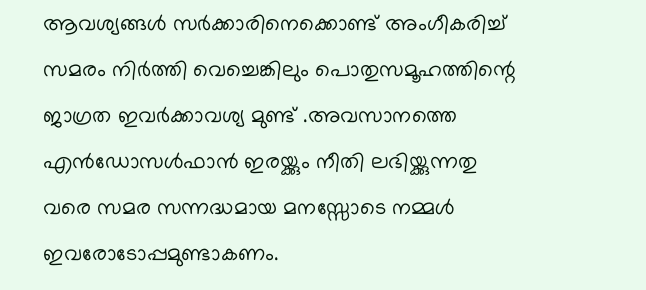ആവശ്യങ്ങള്‍ സര്‍ക്കാരിനെക്കൊണ്ട് അംഗീകരിച്ച് സമരം നിര്‍ത്തി വെച്ചെങ്കിലും പൊതുസമൂഹത്തിന്റെ ജാഗ്രത ഇവര്‍ക്കാവശ്യ മുണ്ട് .അവസാനത്തെ എന്‍ഡോസള്‍ഫാന്‍ ഇരയ്ക്കും നീതി ലഭിയ്ക്കുന്നതു വരെ സമര സന്നദ്ധമായ മനസ്സോടെ നമ്മള്‍ ഇവരോടോപ്പമുണ്ടാകണം.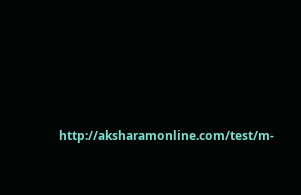http://aksharamonline.com/test/m-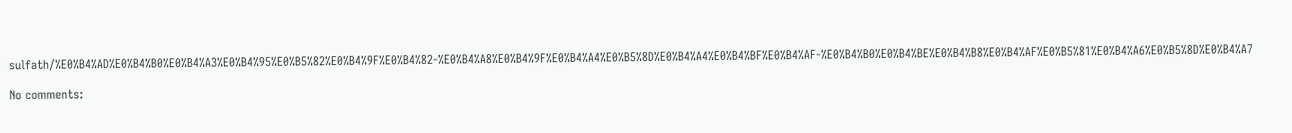sulfath/%E0%B4%AD%E0%B4%B0%E0%B4%A3%E0%B4%95%E0%B5%82%E0%B4%9F%E0%B4%82-%E0%B4%A8%E0%B4%9F%E0%B4%A4%E0%B5%8D%E0%B4%A4%E0%B4%BF%E0%B4%AF-%E0%B4%B0%E0%B4%BE%E0%B4%B8%E0%B4%AF%E0%B5%81%E0%B4%A6%E0%B5%8D%E0%B4%A7

No comments: